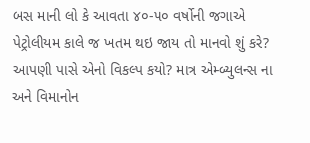બસ માની લો કે આવતા ૪૦-૫૦ વર્ષોની જગાએ પેટ્રોલીયમ કાલે જ ખતમ થઇ જાય તો માનવો શું કરે? આપણી પાસે એનો વિકલ્પ કયો? માત્ર એમ્બ્યુલન્સ ના અને વિમાનોન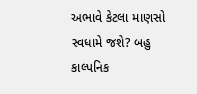અભાવે કેટલા માણસો સ્વધામે જશે? બહુ કાલ્પનિક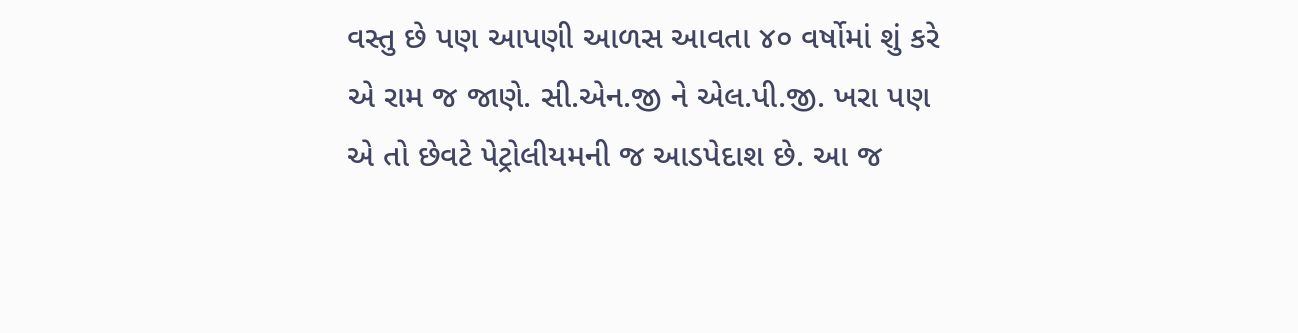વસ્તુ છે પણ આપણી આળસ આવતા ૪૦ વર્ષોમાં શું કરે એ રામ જ જાણે. સી.એન.જી ને એલ.પી.જી. ખરા પણ એ તો છેવટે પેટ્રોલીયમની જ આડપેદાશ છે. આ જ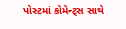પોસ્ટમાં કોમેન્ટ્સ સાથે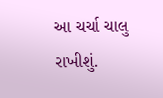આ ચર્ચા ચાલુ રાખીશું.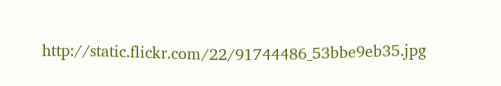http://static.flickr.com/22/91744486_53bbe9eb35.jpg